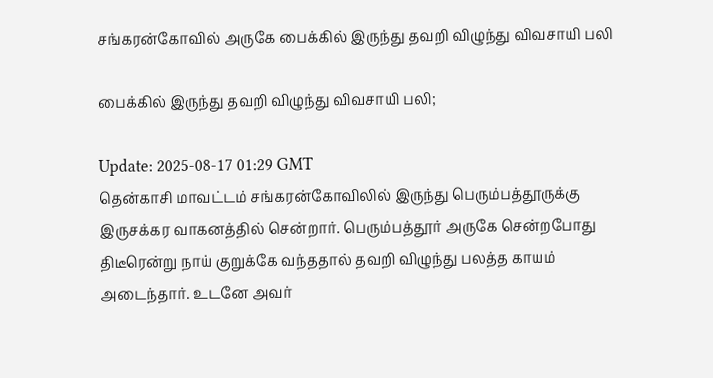சங்கரன்கோவில் அருகே பைக்கில் இருந்து தவறி விழுந்து விவசாயி பலி

பைக்கில் இருந்து தவறி விழுந்து விவசாயி பலி;

Update: 2025-08-17 01:29 GMT
தென்காசி மாவட்டம் சங்கரன்கோவிலில் இருந்து பெரும்பத்தூருக்கு இருசக்கர வாகனத்தில் சென்றார். பெரும்பத்தூர் அருகே சென்றபோது திடீரென்று நாய் குறுக்கே வந்ததால் தவறி விழுந்து பலத்த காயம் அடைந்தார். உடனே அவர்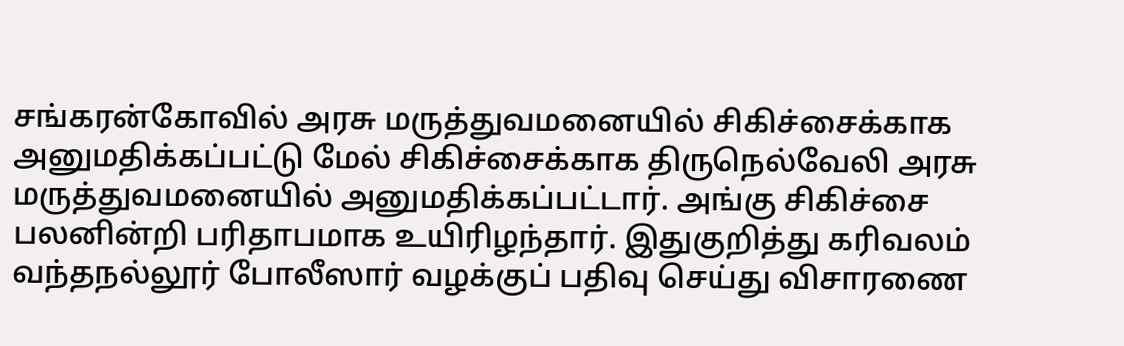சங்கரன்கோவில் அரசு மருத்துவமனையில் சிகிச்சைக்காக அனுமதிக்கப்பட்டு மேல் சிகிச்சைக்காக திருநெல்வேலி அரசு மருத்துவமனையில் அனுமதிக்கப்பட்டார். அங்கு சிகிச்சை பலனின்றி பரிதாபமாக உயிரிழந்தார். இதுகுறித்து கரிவலம் வந்தநல்லூர் போலீஸார் வழக்குப் பதிவு செய்து விசாரணை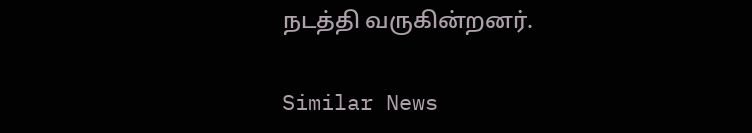நடத்தி வருகின்றனர்.

Similar News